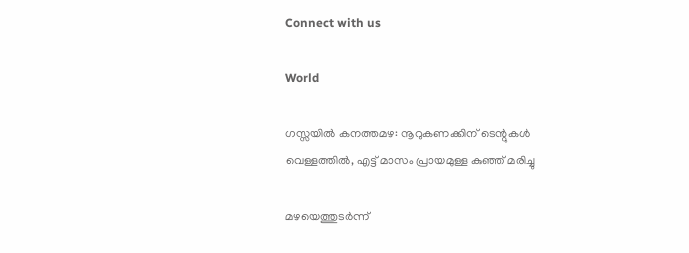Connect with us

World

ഗസ്സയില്‍ കനത്തമഴ: നൂറുകണക്കിന് ടെന്റുകള്‍ വെള്ളത്തില്‍, എട്ട് മാസം പ്രായമുള്ള കുഞ്ഞ് മരിച്ചു

മഴയെത്തുടര്‍ന്ന്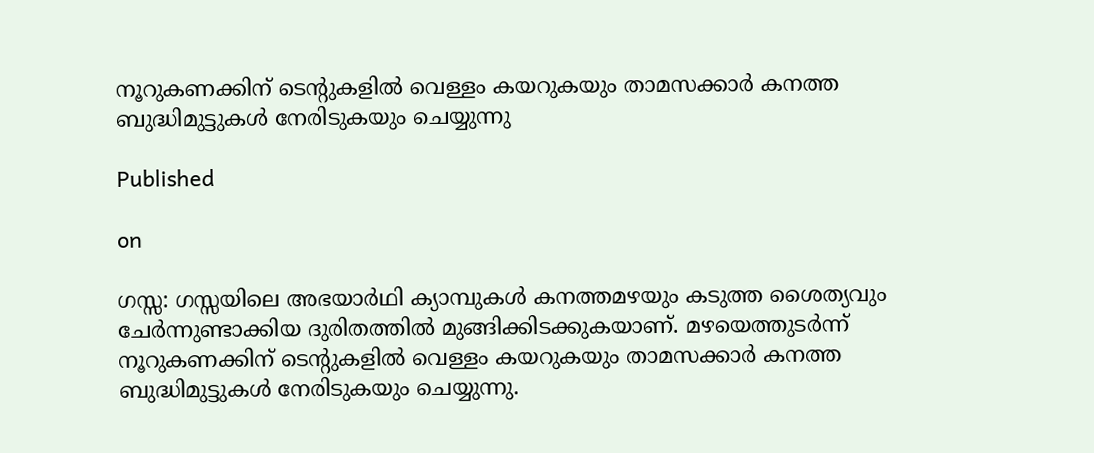നൂറുകണക്കിന് ടെന്റുകളില്‍ വെള്ളം കയറുകയും താമസക്കാര്‍ കനത്ത ബുദ്ധിമുട്ടുകള്‍ നേരിടുകയും ചെയ്യുന്നു

Published

on

ഗസ്സ: ഗസ്സയിലെ അഭയാര്‍ഥി ക്യാമ്പുകള്‍ കനത്തമഴയും കടുത്ത ശൈത്യവും ചേര്‍ന്നുണ്ടാക്കിയ ദുരിതത്തില്‍ മുങ്ങിക്കിടക്കുകയാണ്. മഴയെത്തുടര്‍ന്ന് നൂറുകണക്കിന് ടെന്റുകളില്‍ വെള്ളം കയറുകയും താമസക്കാര്‍ കനത്ത ബുദ്ധിമുട്ടുകള്‍ നേരിടുകയും ചെയ്യുന്നു.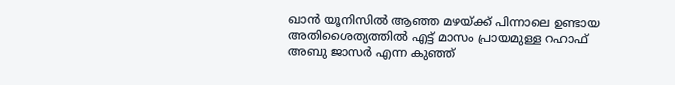ഖാന്‍ യൂനിസില്‍ ആഞ്ഞ മഴയ്ക്ക് പിന്നാലെ ഉണ്ടായ അതിശൈത്യത്തില്‍ എട്ട് മാസം പ്രായമുള്ള റഹാഫ് അബു ജാസര്‍ എന്ന കുഞ്ഞ്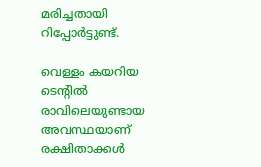മരിച്ചതായി റിപ്പോര്‍ട്ടുണ്ട്.

വെള്ളം കയറിയ ടെന്റില്‍ രാവിലെയുണ്ടായ അവസ്ഥയാണ് രക്ഷിതാക്കള്‍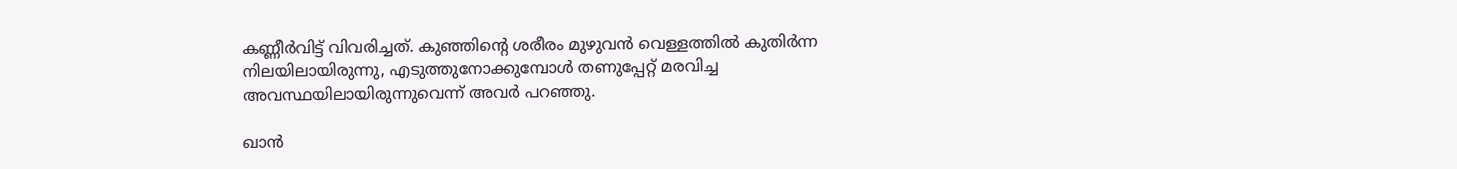കണ്ണീര്‍വിട്ട് വിവരിച്ചത്. കുഞ്ഞിന്റെ ശരീരം മുഴുവന്‍ വെള്ളത്തില്‍ കുതിര്‍ന്ന നിലയിലായിരുന്നു, എടുത്തുനോക്കുമ്പോള്‍ തണുപ്പേറ്റ് മരവിച്ച അവസ്ഥയിലായിരുന്നുവെന്ന് അവര്‍ പറഞ്ഞു.

ഖാന്‍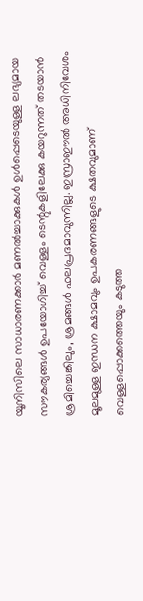യൂനിസിലെ സാധാരണക്കാര്‍ മണല്‍ച്ചാക്കുകള്‍ ഉള്‍പ്പെടെയുള്ള ലഭ്യമായ സൗകര്യങ്ങള്‍ ഉപയോഗിച്ച് വെള്ളം ടെന്റുകളിലേക്കു കയറുന്നത് തടയാന്‍ ശ്രമിച്ചെങ്കിലും, ശ്രമങ്ങള്‍ ഫലപ്രദമാവുന്നില്ല. ഇസ്രാഈല്‍ അധിനിവേശം മൂലമുള്ള ഇന്ധന ക്ഷാമവും ഉപകരണങ്ങളുടെ ക്ഷതവുമാണ് വെള്ളപ്പൊക്കത്തെയും കടുത്ത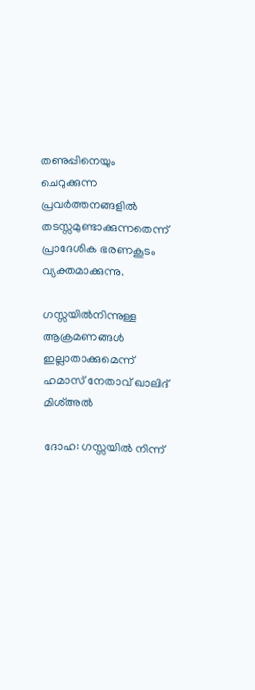തണുപ്പിനെയും ചെറുക്കുന്ന പ്രവര്‍ത്തനങ്ങളില്‍ തടസ്സമുണ്ടാക്കുന്നതെന്ന് പ്രാദേശിക ഭരണകൂടം വ്യക്തമാക്കുന്നു.

ഗസ്സയില്‍നിന്നുള്ള ആക്രമണങ്ങള്‍ ഇല്ലാതാക്കുമെന്ന് ഹമാസ് നേതാവ് ഖാലിദ് മിശ്അല്‍

ദോഹ: ഗസ്സയില്‍ നിന്ന്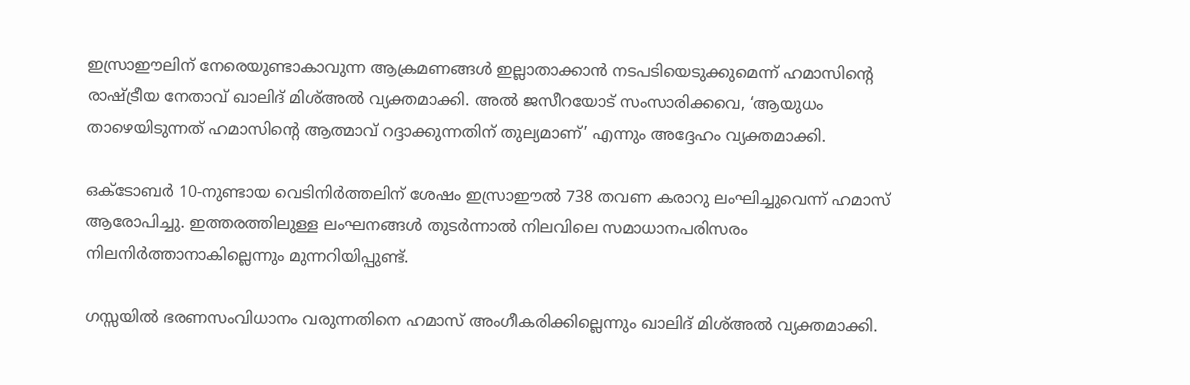ഇസ്രാഈലിന് നേരെയുണ്ടാകാവുന്ന ആക്രമണങ്ങള്‍ ഇല്ലാതാക്കാന്‍ നടപടിയെടുക്കുമെന്ന് ഹമാസിന്റെ രാഷ്ട്രീയ നേതാവ് ഖാലിദ് മിശ്അല്‍ വ്യക്തമാക്കി. അല്‍ ജസീറയോട് സംസാരിക്കവെ, ‘ആയുധം താഴെയിടുന്നത് ഹമാസിന്റെ ആത്മാവ് റദ്ദാക്കുന്നതിന് തുല്യമാണ്’ എന്നും അദ്ദേഹം വ്യക്തമാക്കി.

ഒക്ടോബര്‍ 10-നുണ്ടായ വെടിനിര്‍ത്തലിന് ശേഷം ഇസ്രാഈല്‍ 738 തവണ കരാറു ലംഘിച്ചുവെന്ന് ഹമാസ് ആരോപിച്ചു. ഇത്തരത്തിലുള്ള ലംഘനങ്ങള്‍ തുടര്‍ന്നാല്‍ നിലവിലെ സമാധാനപരിസരം നിലനിര്‍ത്താനാകില്ലെന്നും മുന്നറിയിപ്പുണ്ട്.

ഗസ്സയില്‍ ഭരണസംവിധാനം വരുന്നതിനെ ഹമാസ് അംഗീകരിക്കില്ലെന്നും ഖാലിദ് മിശ്അല്‍ വ്യക്തമാക്കി.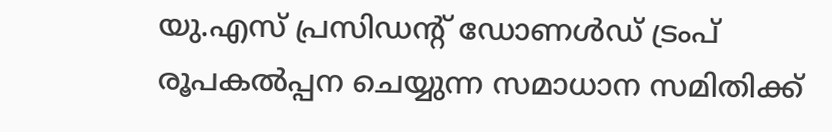യു.എസ് പ്രസിഡന്റ് ഡോണള്‍ഡ് ട്രംപ് രൂപകല്‍പ്പന ചെയ്യുന്ന സമാധാന സമിതിക്ക്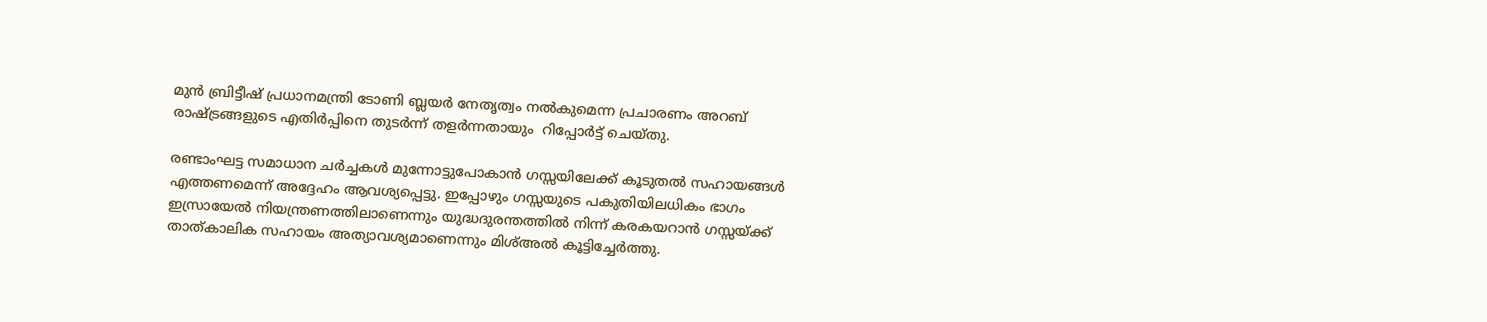മുന്‍ ബ്രിട്ടീഷ് പ്രധാനമന്ത്രി ടോണി ബ്ലയര്‍ നേതൃത്വം നല്‍കുമെന്ന പ്രചാരണം അറബ് രാഷ്ട്രങ്ങളുടെ എതിര്‍പ്പിനെ തുടര്‍ന്ന് തളര്‍ന്നതായും  റിപ്പോര്‍ട്ട് ചെയ്തു.

രണ്ടാംഘട്ട സമാധാന ചര്‍ച്ചകള്‍ മുന്നോട്ടുപോകാന്‍ ഗസ്സയിലേക്ക് കൂടുതല്‍ സഹായങ്ങള്‍ എത്തണമെന്ന് അദ്ദേഹം ആവശ്യപ്പെട്ടു. ഇപ്പോഴും ഗസ്സയുടെ പകുതിയിലധികം ഭാഗം ഇസ്രായേല്‍ നിയന്ത്രണത്തിലാണെന്നും യുദ്ധദുരന്തത്തില്‍ നിന്ന് കരകയറാന്‍ ഗസ്സയ്ക്ക് താത്കാലിക സഹായം അത്യാവശ്യമാണെന്നും മിശ്അല്‍ കൂട്ടിച്ചേര്‍ത്തു.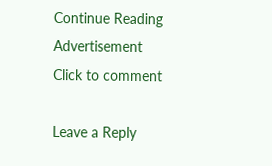Continue Reading
Advertisement
Click to comment

Leave a Reply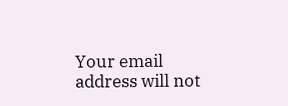Your email address will not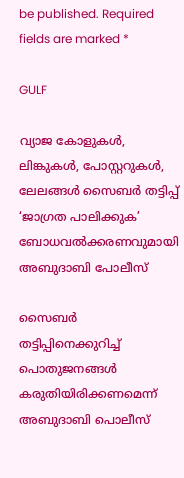be published. Required fields are marked *

GULF

വ്യാജ കോളുകള്‍, ലിങ്കുകള്‍, പോസ്റ്ററുകള്‍, ലേലങ്ങള്‍ സൈബര്‍ തട്ടിപ്പ് ‘ജാഗ്രത പാലിക്കുക’ ബോധവല്‍ക്കരണവുമായി അബുദാബി പോലീസ്

സൈബര്‍ തട്ടിപ്പിനെക്കുറിച്ച് പൊതുജനങ്ങള്‍ കരുതിയിരിക്കണമെന്ന് അബുദാബി പൊലീസ്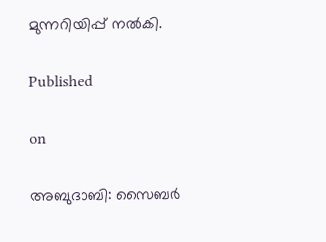മുന്നറിയിപ്പ് നല്‍കി.

Published

on

അബുദാബി: സൈബര്‍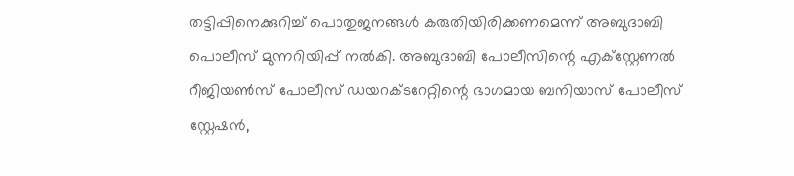തട്ടിപ്പിനെക്കുറിച്ച് പൊതുജനങ്ങള്‍ കരുതിയിരിക്കണമെന്ന് അബുദാബി പൊലീസ് മുന്നറിയിപ്പ് നല്‍കി. അബുദാബി പോലീസിന്റെ എക്‌സ്റ്റേണല്‍ റീജിയണ്‍സ് പോലീസ് ഡയറക്ടറേറ്റിന്റെ ഭാഗമായ ബനിയാസ് പോലീസ് സ്റ്റേഷന്‍,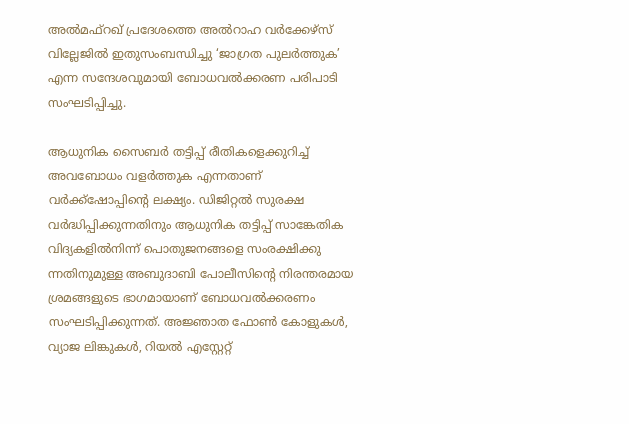അല്‍മഫ്‌റഖ് പ്രദേശത്തെ അല്‍റാഹ വര്‍ക്കേഴ്സ് വില്ലേജില്‍ ഇതുസംബന്ധിച്ചു ‘ജാഗ്രത പുലര്‍ത്തുക’ എന്ന സന്ദേശവുമായി ബോധവല്‍ക്കരണ പരിപാടി സംഘടിപ്പിച്ചു.

ആധുനിക സൈബര്‍ തട്ടിപ്പ് രീതികളെക്കുറിച്ച് അവബോധം വളര്‍ത്തുക എന്നതാണ് വര്‍ക്ക്ഷോപ്പിന്റെ ലക്ഷ്യം. ഡിജിറ്റല്‍ സുരക്ഷ വര്‍ദ്ധിപ്പിക്കുന്നതിനും ആധുനിക തട്ടിപ്പ് സാങ്കേതിക വിദ്യകളില്‍നിന്ന് പൊതുജനങ്ങളെ സംരക്ഷിക്കു ന്നതിനുമുള്ള അബുദാബി പോലീസിന്റെ നിരന്തരമായ ശ്രമങ്ങളുടെ ഭാഗമായാണ് ബോധവല്‍ക്കരണം സംഘടിപ്പിക്കുന്നത്. അജ്ഞാത ഫോണ്‍ കോളുകള്‍, വ്യാജ ലിങ്കുകള്‍, റിയല്‍ എസ്റ്റേറ്റ്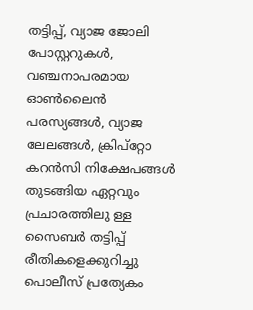തട്ടിപ്പ്, വ്യാജ ജോലി പോസ്റ്ററുകള്‍, വഞ്ചനാപരമായ ഓണ്‍ലൈന്‍ പരസ്യങ്ങള്‍, വ്യാജ ലേലങ്ങള്‍, ക്രിപ്റ്റോ കറന്‍സി നിക്ഷേപങ്ങള്‍ തുടങ്ങിയ ഏറ്റവും പ്രചാരത്തിലു ള്ള സൈബര്‍ തട്ടിപ്പ് രീതികളെക്കുറിച്ചു പൊലീസ് പ്രത്യേകം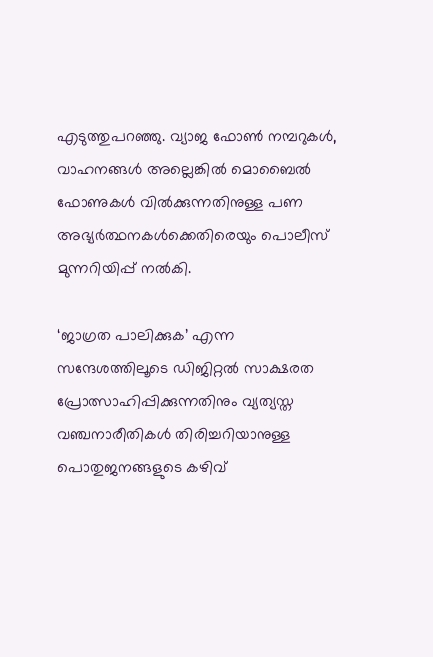എടുത്തുപറഞ്ഞു. വ്യാജ ഫോണ്‍ നമ്പറുകള്‍, വാഹനങ്ങള്‍ അല്ലെങ്കില്‍ മൊബൈല്‍ ഫോണുകള്‍ വില്‍ക്കുന്നതിനുള്ള പണ അഭ്യര്‍ത്ഥനകള്‍ക്കെതിരെയും പൊലീസ് മുന്നറിയിപ്പ് നല്‍കി.

‘ജാഗ്രത പാലിക്കുക’ എന്ന സന്ദേശത്തിലൂടെ ഡിജിറ്റല്‍ സാക്ഷരത പ്രോത്സാഹിപ്പിക്കുന്നതിനും വ്യത്യസ്ത വഞ്ചനാരീതികള്‍ തിരിച്ചറിയാനുള്ള പൊതുജനങ്ങളുടെ കഴിവ്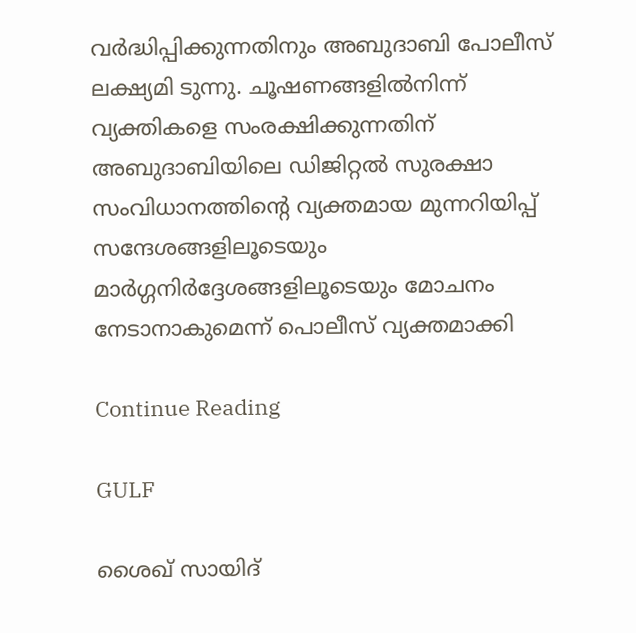വര്‍ദ്ധിപ്പിക്കുന്നതിനും അബുദാബി പോലീസ് ലക്ഷ്യമി ടുന്നു. ചൂഷണങ്ങളില്‍നിന്ന് വ്യക്തികളെ സംരക്ഷിക്കുന്നതിന് അബുദാബിയിലെ ഡിജിറ്റല്‍ സുരക്ഷാ സംവിധാനത്തിന്റെ വ്യക്തമായ മുന്നറിയിപ്പ് സന്ദേശങ്ങളിലൂടെയും മാര്‍ഗ്ഗനിര്‍ദ്ദേശങ്ങളിലൂടെയും മോചനം നേടാനാകുമെന്ന് പൊലീസ് വ്യക്തമാക്കി

Continue Reading

GULF

ശൈഖ് സായിദ്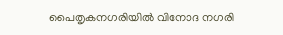പൈതൃകനഗരിയില്‍ വിനോദ നഗരി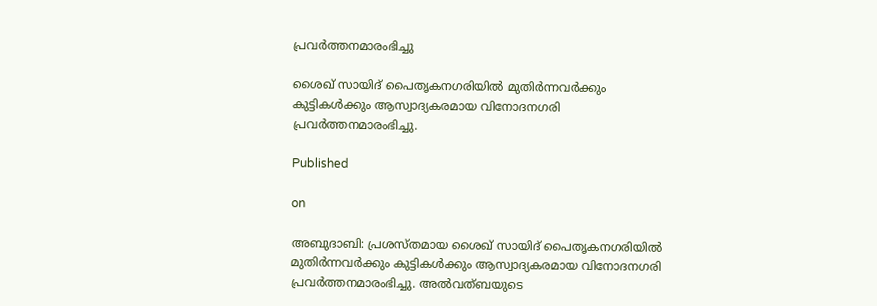പ്രവര്‍ത്തനമാരംഭിച്ചു

ശൈഖ് സായിദ് പൈതൃകനഗരിയില്‍ മുതിര്‍ന്നവര്‍ക്കും കുട്ടികള്‍ക്കും ആസ്വാദ്യകരമായ വിനോദനഗരി പ്രവര്‍ത്തനമാരംഭിച്ചു.

Published

on

അബുദാബി: പ്രശസ്തമായ ശൈഖ് സായിദ് പൈതൃകനഗരിയില്‍ മുതിര്‍ന്നവര്‍ക്കും കുട്ടികള്‍ക്കും ആസ്വാദ്യകരമായ വിനോദനഗരി പ്രവര്‍ത്തനമാരംഭിച്ചു. അല്‍വത്ബയുടെ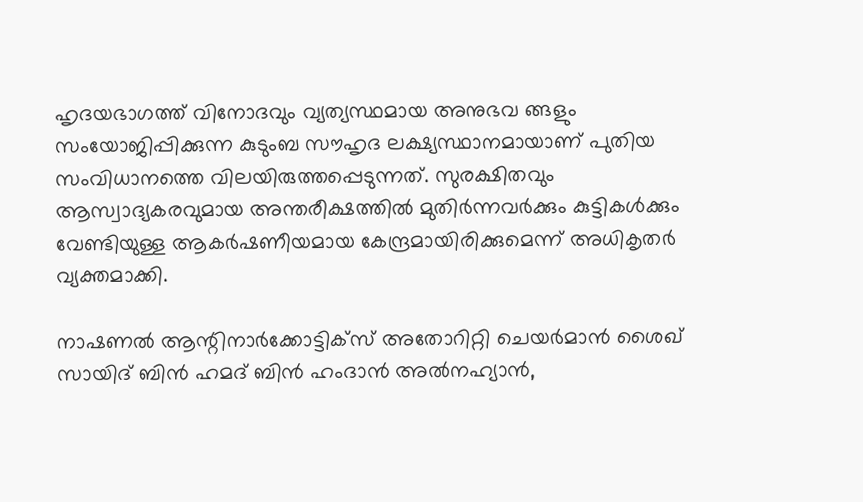ഹൃദയഭാഗത്ത് വിനോദവും വ്യത്യസ്ഥമായ അനുഭവ ങ്ങളും സംയോജിപ്പിക്കുന്ന കുടുംബ സൗഹൃദ ലക്ഷ്യസ്ഥാനമായാണ് പുതിയ സംവിധാനത്തെ വിലയിരുത്തപ്പെടുന്നത്. സുരക്ഷിതവും ആസ്വാദ്യകരവുമായ അന്തരീക്ഷത്തില്‍ മുതിര്‍ന്നവര്‍ക്കും കുട്ടികള്‍ക്കും വേണ്ടിയുള്ള ആകര്‍ഷണീയമായ കേന്ദ്രമായിരിക്കുമെന്ന് അധികൃതര്‍ വ്യക്തമാക്കി.

നാഷണല്‍ ആന്റിനാര്‍ക്കോട്ടിക്‌സ് അതോറിറ്റി ചെയര്‍മാന്‍ ശൈഖ് സായിദ് ബിന്‍ ഹമദ് ബിന്‍ ഹംദാന്‍ അല്‍നഹ്യാന്‍,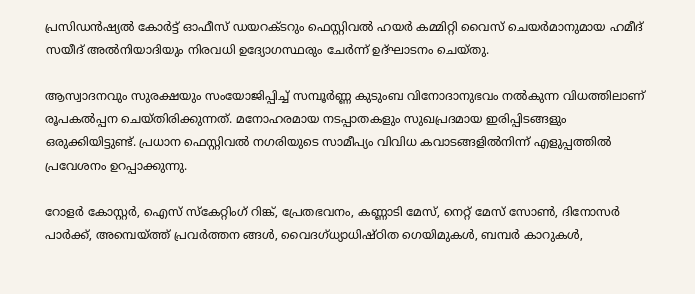പ്രസിഡന്‍ഷ്യല്‍ കോര്‍ട്ട് ഓഫീസ് ഡയറക്ടറും ഫെസ്റ്റിവല്‍ ഹയര്‍ കമ്മിറ്റി വൈസ് ചെയര്‍മാനുമായ ഹമീദ് സയീദ് അല്‍നിയാദിയും നിരവധി ഉദ്യോഗസ്ഥരും ചേര്‍ന്ന് ഉദ്ഘാടനം ചെയ്തു.

ആസ്വാദനവും സുരക്ഷയും സംയോജിപ്പിച്ച് സമ്പൂര്‍ണ്ണ കുടുംബ വിനോദാനുഭവം നല്‍കുന്ന വിധത്തിലാണ് രൂപകല്‍പ്പന ചെയ്തിരിക്കുന്നത്. മനോഹരമായ നടപ്പാതകളും സുഖപ്രദമായ ഇരിപ്പിടങ്ങളും ഒരുക്കിയിട്ടുണ്ട്. പ്രധാന ഫെസ്റ്റിവല്‍ നഗരിയുടെ സാമീപ്യം വിവിധ കവാടങ്ങളില്‍നിന്ന് എളുപ്പത്തില്‍ പ്രവേശനം ഉറപ്പാക്കുന്നു.

റോളര്‍ കോസ്റ്റര്‍, ഐസ് സ്‌കേറ്റിംഗ് റിങ്ക്, പ്രേതഭവനം, കണ്ണാടി മേസ്, നെറ്റ് മേസ് സോണ്‍, ദിനോസര്‍ പാര്‍ക്ക്, അമ്പെയ്ത്ത് പ്രവര്‍ത്തന ങ്ങള്‍, വൈദഗ്ധ്യാധിഷ്ഠിത ഗെയിമുകള്‍, ബമ്പര്‍ കാറുകള്‍,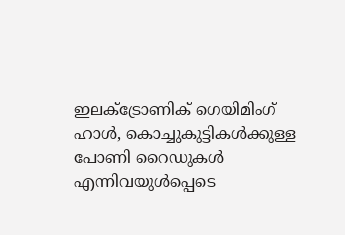ഇലക്ട്രോണിക് ഗെയിമിംഗ് ഹാള്‍, കൊച്ചുകുട്ടികള്‍ക്കുള്ള പോണി റൈഡുകള്‍ എന്നിവയുള്‍പ്പെടെ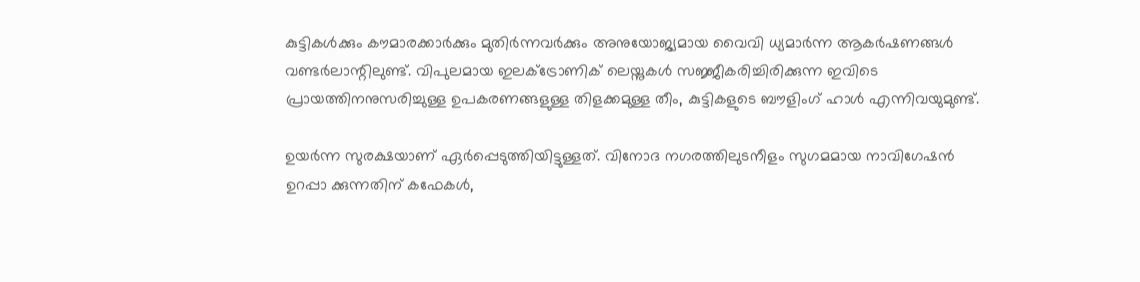കുട്ടികള്‍ക്കും കൗമാരക്കാര്‍ക്കും മുതിര്‍ന്നവര്‍ക്കും അനുയോജ്യമായ വൈവി ധ്യമാര്‍ന്ന ആകര്‍ഷണങ്ങള്‍ വണ്ടര്‍ലാന്റിലുണ്ട്. വിപുലമായ ഇലക്ട്രോണിക് ലെയ്നുകള്‍ സജ്ജീകരിച്ചിരിക്കുന്ന ഇവിടെ പ്രായത്തിനനുസരിച്ചുള്ള ഉപകരണങ്ങളുള്ള തിളക്കമുള്ള തീം, കുട്ടികളുടെ ബൗളിംഗ് ഹാള്‍ എന്നിവയുമുണ്ട്.

ഉയര്‍ന്ന സുരക്ഷയാണ് ഏര്‍പ്പെടുത്തിയിട്ടുള്ളത്. വിനോദ നഗരത്തിലുടനീളം സുഗമമായ നാവിഗേഷന്‍ ഉറപ്പാ ക്കുന്നതിന് കഫേകള്‍,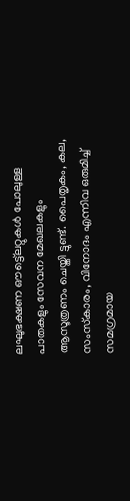ലഘുഭക്ഷണ ഔട്ട്ലെറ്റുകള്‍ പോലുള്ള പാതകളും സേവന മേഖലകളും ആസൂത്രണം ചെയ്തി ട്ടുണ്ട്. പൈതൃകം, കല, സംസ്‌കാരം, വിനോദം എന്നിവ ഒരുമിച്ച് സമഗ്രമായ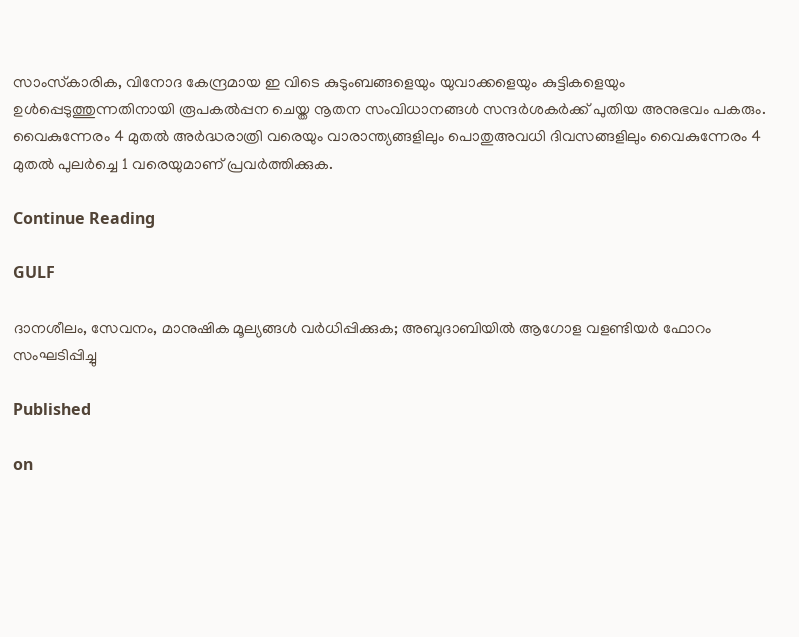സാംസ്‌കാരിക, വിനോദ കേന്ദ്രമായ ഇ വിടെ കുടുംബങ്ങളെയും യുവാക്കളെയും കുട്ടികളെയും ഉള്‍പ്പെടുത്തുന്നതിനായി രൂപകല്‍പ്പന ചെയ്ത നൂതന സംവിധാനങ്ങള്‍ സന്ദര്‍ശകര്‍ക്ക് പുതിയ അനുഭവം പകരും. വൈകുന്നേരം 4 മുതല്‍ അര്‍ദ്ധരാത്രി വരെയും വാരാന്ത്യങ്ങളിലും പൊതുഅവധി ദിവസങ്ങളിലും വൈകുന്നേരം 4 മുതല്‍ പുലര്‍ച്ചെ 1 വരെയുമാണ് പ്രവര്‍ത്തിക്കുക.

Continue Reading

GULF

ദാനശീലം, സേവനം, മാനുഷിക മൂല്യങ്ങള്‍ വര്‍ധിപ്പിക്കുക; അബുദാബിയില്‍ ആഗോള വളണ്ടിയര്‍ ഫോറം സംഘടിപ്പിച്ചു

Published

on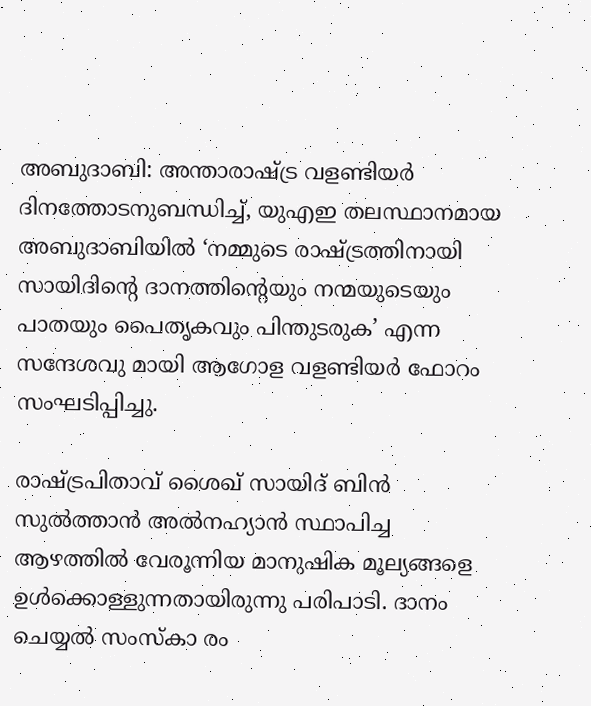അബുദാബി: അന്താരാഷ്ട്ര വളണ്ടിയര്‍ ദിനത്തോടനുബന്ധിച്ച്, യുഎഇ തലസ്ഥാനമായ അബുദാബിയില്‍ ‘നമ്മുടെ രാഷ്ട്രത്തിനായി സായിദിന്റെ ദാനത്തിന്റെയും നന്മയുടെയും പാതയും പൈതൃകവും പിന്തുടരുക’ എന്ന സന്ദേശവു മായി ആഗോള വളണ്ടിയര്‍ ഫോറം സംഘടിപ്പിച്ചു.

രാഷ്ട്രപിതാവ് ശൈഖ് സായിദ് ബിന്‍ സുല്‍ത്താന്‍ അല്‍നഹ്യാന്‍ സ്ഥാപിച്ച ആഴത്തില്‍ വേരൂന്നിയ മാനുഷിക മൂല്യങ്ങളെ ഉള്‍ക്കൊള്ളുന്നതായിരുന്നു പരിപാടി. ദാനം ചെയ്യല്‍ സംസ്‌കാ രം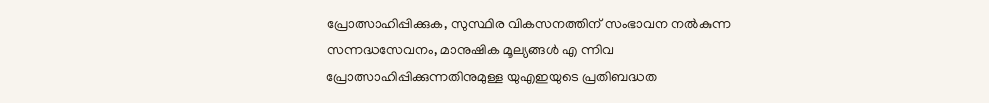പ്രോത്സാഹിപ്പിക്കുക, സുസ്ഥിര വികസനത്തിന് സംഭാവന നല്‍കുന്ന സന്നദ്ധസേവനം, മാനുഷിക മൂല്യങ്ങള്‍ എ ന്നിവ പ്രോത്സാഹിപ്പിക്കുന്നതിനുമുള്ള യുഎഇയുടെ പ്രതിബദ്ധത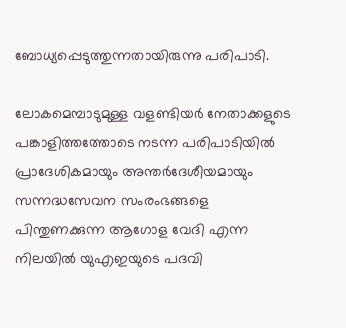ബോധ്യപ്പെടുത്തുന്നതായിരുന്നു പരിപാടി.

ലോകമെമ്പാടുമുള്ള വളണ്ടിയര്‍ നേതാക്കളുടെ പങ്കാളിത്തത്തോടെ നടന്ന പരിപാടിയില്‍ പ്രാദേശികമായും അന്തര്‍ദേശീയമായും സന്നദ്ധസേവന സംരംഭങ്ങളെ പിന്തുണക്കുന്ന ആഗോള വേദി എന്ന നിലയില്‍ യുഎഇയുടെ പദവി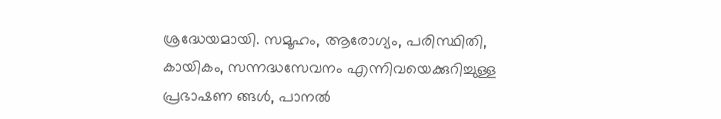ശ്രദ്ധേയമായി. സമൂഹം, ആരോഗ്യം, പരിസ്ഥിതി, കായികം, സന്നദ്ധസേവനം എന്നിവയെക്കുറിച്ചുള്ള പ്രഭാഷണ ങ്ങള്‍, പാനല്‍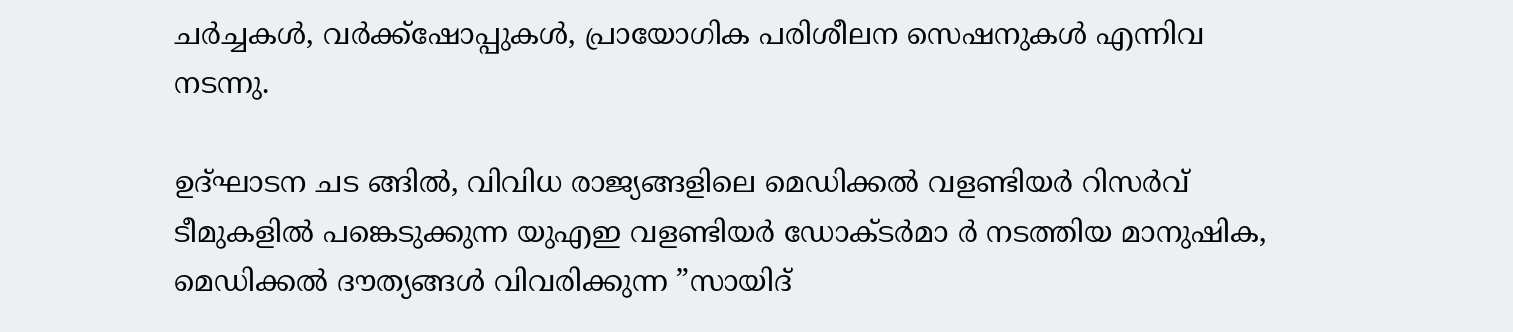ചര്‍ച്ചകള്‍, വര്‍ക്ക്‌ഷോപ്പുകള്‍, പ്രായോഗിക പരിശീലന സെഷനുകള്‍ എന്നിവ നടന്നു.

ഉദ്ഘാടന ചട ങ്ങില്‍, വിവിധ രാജ്യങ്ങളിലെ മെഡിക്കല്‍ വളണ്ടിയര്‍ റിസര്‍വ് ടീമുകളില്‍ പങ്കെടുക്കുന്ന യുഎഇ വളണ്ടിയര്‍ ഡോക്ടര്‍മാ ര്‍ നടത്തിയ മാനുഷിക, മെഡിക്കല്‍ ദൗത്യങ്ങള്‍ വിവരിക്കുന്ന ”സായിദ്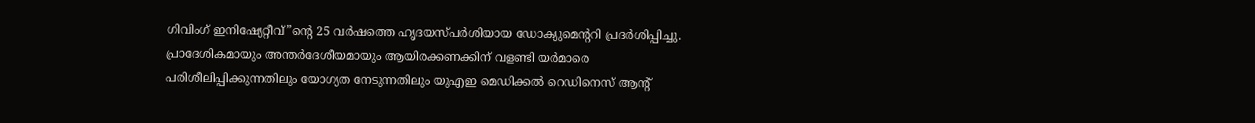ഗിവിംഗ് ഇനിഷ്യേറ്റീവ്”ന്റെ 25 വര്‍ഷത്തെ ഹൃദയസ്പര്‍ശിയായ ഡോക്യുമെന്ററി പ്രദര്‍ശിപ്പിച്ചു. പ്രാദേശികമായും അന്തര്‍ദേശീയമായും ആയിരക്കണക്കിന് വളണ്ടി യര്‍മാരെ പരിശീലിപ്പിക്കുന്നതിലും യോഗ്യത നേടുന്നതിലും യുഎഇ മെഡിക്കല്‍ റെഡിനെസ് ആന്റ്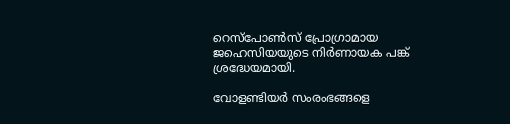റെസ്‌പോണ്‍സ് പ്രോഗ്രാമായ ജഹെസിയയുടെ നിര്‍ണായക പങ്ക് ശ്രദ്ധേയമായി.

വോളണ്ടിയര്‍ സംരംഭങ്ങളെ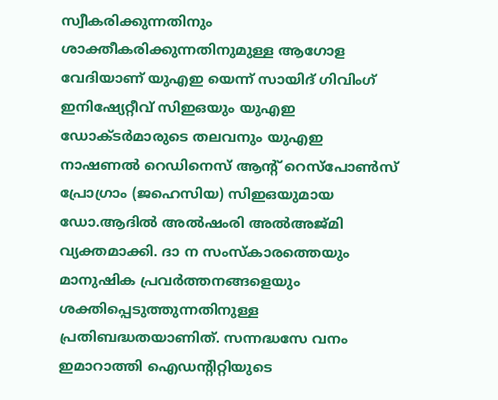സ്വീകരിക്കുന്നതിനും ശാക്തീകരിക്കുന്നതിനുമുള്ള ആഗോള വേദിയാണ് യുഎഇ യെന്ന് സായിദ് ഗിവിംഗ് ഇനിഷ്യേറ്റീവ് സിഇഒയും യുഎഇ ഡോക്ടര്‍മാരുടെ തലവനും യുഎഇ നാഷണല്‍ റെഡിനെസ് ആന്റ് റെസ്പോണ്‍സ് പ്രോഗ്രാം (ജഹെസിയ) സിഇഒയുമായ ഡോ.ആദില്‍ അല്‍ഷംരി അല്‍അജ്മി വ്യക്തമാക്കി. ദാ ന സംസ്‌കാരത്തെയും മാനുഷിക പ്രവര്‍ത്തനങ്ങളെയും ശക്തിപ്പെടുത്തുന്നതിനുള്ള പ്രതിബദ്ധതയാണിത്. സന്നദ്ധസേ വനം ഇമാറാത്തി ഐഡന്റിറ്റിയുടെ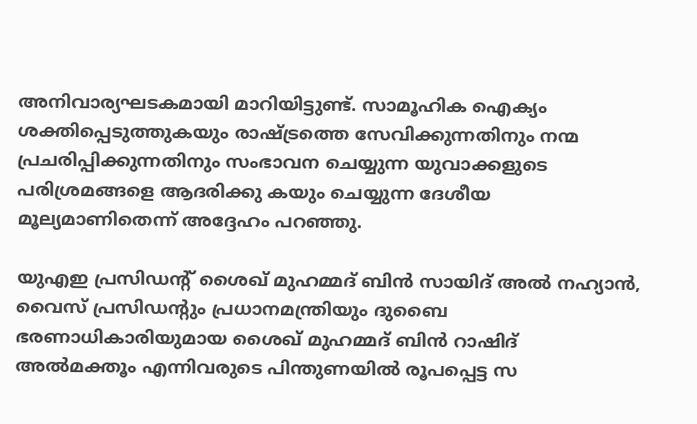അനിവാര്യഘടകമായി മാറിയിട്ടുണ്ട്. സാമൂഹിക ഐക്യം ശക്തിപ്പെടുത്തുകയും രാഷ്ട്രത്തെ സേവിക്കുന്നതിനും നന്മ പ്രചരിപ്പിക്കുന്നതിനും സംഭാവന ചെയ്യുന്ന യുവാക്കളുടെ പരിശ്രമങ്ങളെ ആദരിക്കു കയും ചെയ്യുന്ന ദേശീയ മൂല്യമാണിതെന്ന് അദ്ദേഹം പറഞ്ഞു.

യുഎഇ പ്രസിഡന്റ് ശൈഖ് മുഹമ്മദ് ബിന്‍ സായിദ് അല്‍ നഹ്യാന്‍, വൈസ് പ്രസിഡന്റും പ്രധാനമന്ത്രിയും ദുബൈ ഭരണാധികാരിയുമായ ശൈഖ് മുഹമ്മദ് ബിന്‍ റാഷിദ് അല്‍മക്തൂം എന്നിവരുടെ പിന്തുണയില്‍ രൂപപ്പെട്ട സ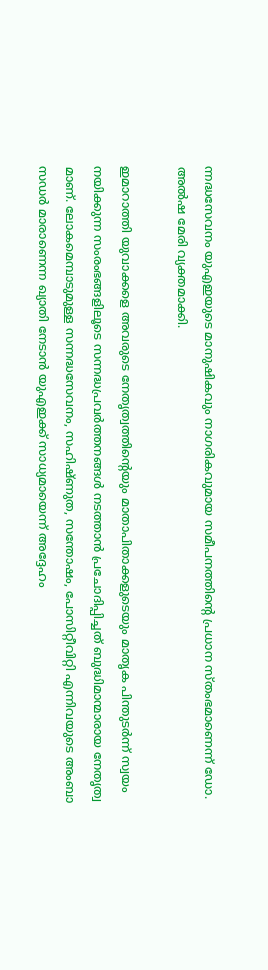ന്നദ്ധസേവനം യുഎഇയുടെ മാനുഷികവും നാഗരികവുമായ സമീപനത്തിന്റെ പ്രധാന സ്തംഭമാണെന്ന് ഡോ. അല്‍ഷ മേരി വ്യക്തമാക്കി.

ഇമാറാത്തി യുവാക്കളെ അവരുടെ നേതൃത്വത്തിന്റെയും മാതാപിതാക്കളുടെയും മാതൃക പിന്തുടര്‍ന്ന് സ്വയം നയിക്കുന്ന സംരംഭങ്ങളിലൂടെ സന്നദ്ധപ്രവര്‍ത്തനങ്ങള്‍ നടത്താന്‍ പ്രചോദിപ്പിച്ചത് ബുദ്ധിമാന്മാരായ നേതൃത്വ മാണ്. ലോകമെമ്പാടുമുള്ള സന്നദ്ധസേവനം, സഹിഷ്ണുത, സന്തോഷം, പോസിറ്റീവിറ്റി എന്നിവയുടെ അംബാ സഡര്‍ മാരാണെന്ന ഖ്യാതി നേടാന്‍ യുഎഇക്ക് സാധ്യമായെന്ന് അദ്ദേഹം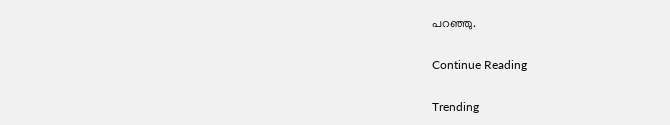പറഞ്ഞു.

Continue Reading

Trending